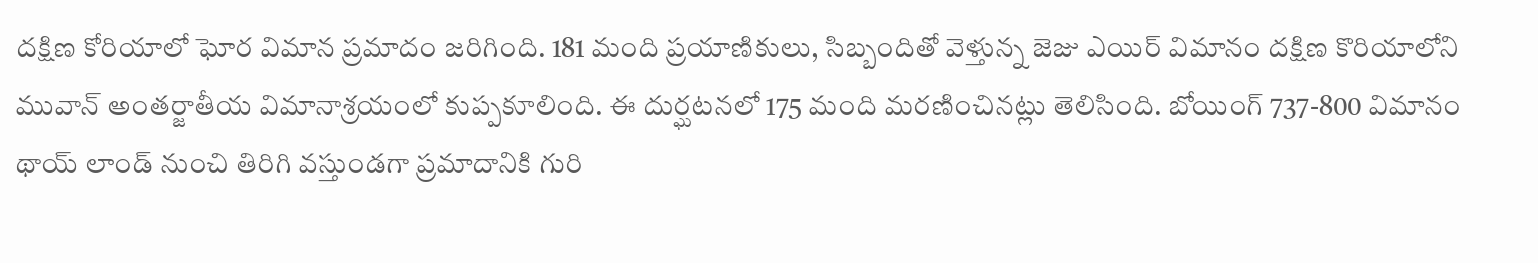దక్షిణ కోరియాలో ఘోర విమాన ప్రమాదం జరిగింది. 181 మంది ప్రయాణికులు, సిబ్బందితో వెళ్తున్న జెజు ఎయిర్ విమానం దక్షిణ కొరియాలోని మువాన్ అంతర్జాతీయ విమానాశ్రయంలో కుప్పకూలింది. ఈ దుర్ఘటనలో 175 మంది మరణించినట్లు తెలిసింది. బోయింగ్ 737-800 విమానం థాయ్ లాండ్ నుంచి తిరిగి వస్తుండగా ప్రమాదానికి గురి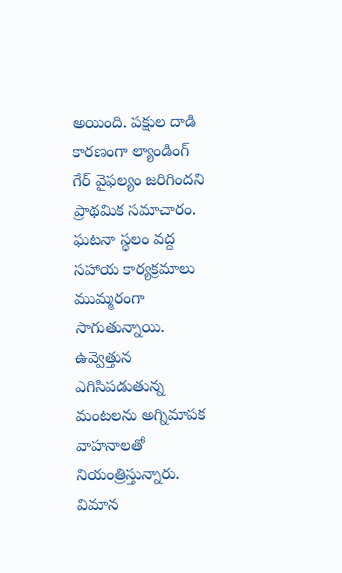అయింది. పక్షుల దాడి కారణంగా ల్యాండింగ్ గేర్ వైఫల్యం జరిగిందని ప్రాథమిక సమాచారం.
ఘటనా స్థలం వద్ద సహాయ కార్యక్రమాలు ముమ్మరంగా సాగుతున్నాయి. ఉవ్వెత్తున ఎగిసిపడుతున్న మంటలను అగ్నిమాపక వాహనాలతో నియంత్రిస్తున్నారు. విమాన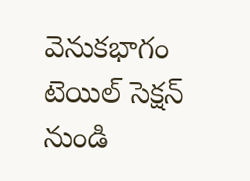వెనుకభాగం టెయిల్ సెక్షన్ నుండి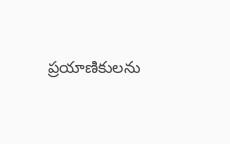ప్రయాణికులను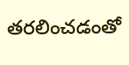తరలించడంతో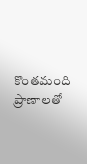కొంతమంది ప్రాణాలతో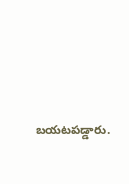బయటపడ్డారు.